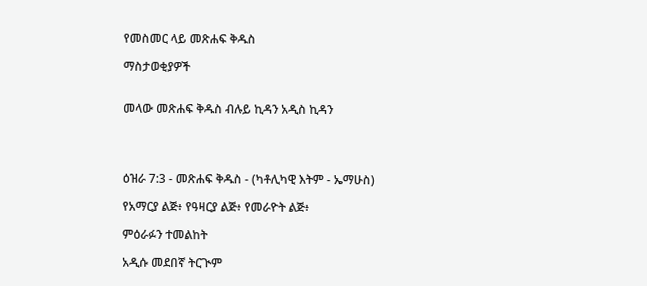የመስመር ላይ መጽሐፍ ቅዱስ

ማስታወቂያዎች


መላው መጽሐፍ ቅዱስ ብሉይ ኪዳን አዲስ ኪዳን




ዕዝራ 7:3 - መጽሐፍ ቅዱስ - (ካቶሊካዊ እትም - ኤማሁስ)

የአማርያ ልጅ፥ የዓዛርያ ልጅ፥ የመራዮት ልጅ፥

ምዕራፉን ተመልከት

አዲሱ መደበኛ ትርጒም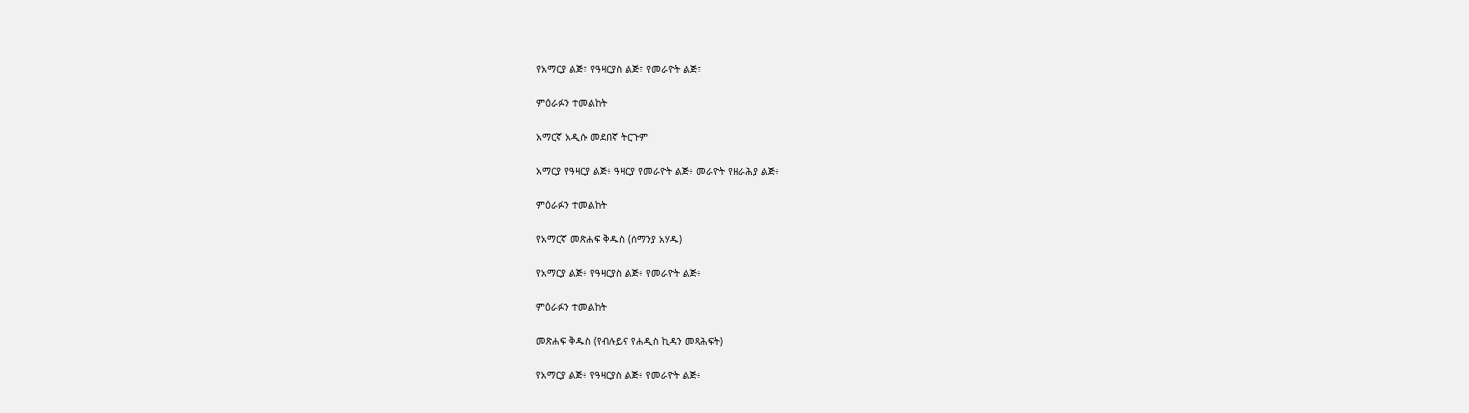የአማርያ ልጅ፣ የዓዛርያስ ልጅ፣ የመራዮት ልጅ፣

ምዕራፉን ተመልከት

አማርኛ አዲሱ መደበኛ ትርጉም

አማርያ የዓዛርያ ልጅ፥ ዓዛርያ የመራዮት ልጅ፥ መራዮት የዘራሕያ ልጅ፥

ምዕራፉን ተመልከት

የአማርኛ መጽሐፍ ቅዱስ (ሰማንያ አሃዱ)

የአማርያ ልጅ፥ የዓዛርያስ ልጅ፥ የመራዮት ልጅ፥

ምዕራፉን ተመልከት

መጽሐፍ ቅዱስ (የብሉይና የሐዲስ ኪዳን መጻሕፍት)

የአማርያ ልጅ፥ የዓዛርያስ ልጅ፥ የመራዮት ልጅ፥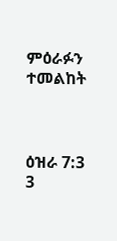ምዕራፉን ተመልከት



ዕዝራ 7:3
3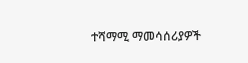ተሻማሚ ማመሳሰሪያዎች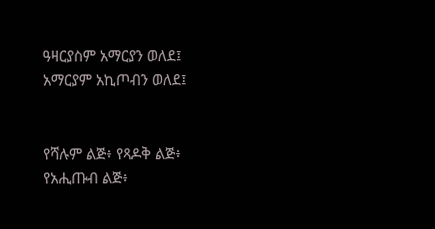ዓዛርያስም አማርያን ወለደ፤ አማርያም አኪጦብን ወለደ፤


የሻሉም ልጅ፥ የጻዶቅ ልጅ፥ የአሒጡብ ልጅ፥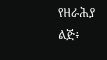የዘራሕያ ልጅ፥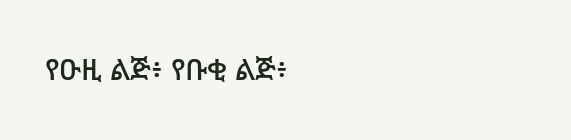የዑዚ ልጅ፥ የቡቂ ልጅ፥